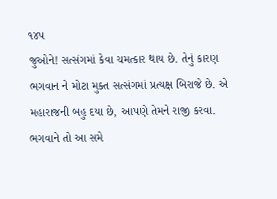૧૪૫
જુઓને! સત્સંગમાં કેવા ચમત્કાર થાય છે. તેનું કારણ ભગવાન ને મોટા મુક્ત સત્સંગમાં પ્રત્યક્ષ બિરાજે છે. એ મહારાજની બહુ દયા છે, આપણે તેમને રાજી કરવા. ભગવાને તો આ સમે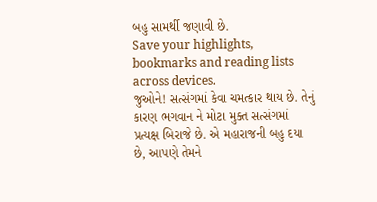બહુ સામર્થી જણાવી છે.
Save your highlights, bookmarks and reading lists across devices.
જુઓને! સત્સંગમાં કેવા ચમત્કાર થાય છે. તેનું કારણ ભગવાન ને મોટા મુક્ત સત્સંગમાં પ્રત્યક્ષ બિરાજે છે. એ મહારાજની બહુ દયા છે, આપણે તેમને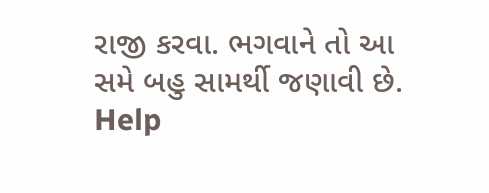રાજી કરવા. ભગવાને તો આ સમે બહુ સામર્થી જણાવી છે.
Help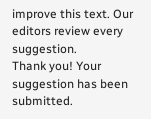improve this text. Our editors review every suggestion.
Thank you! Your suggestion has been submitted.